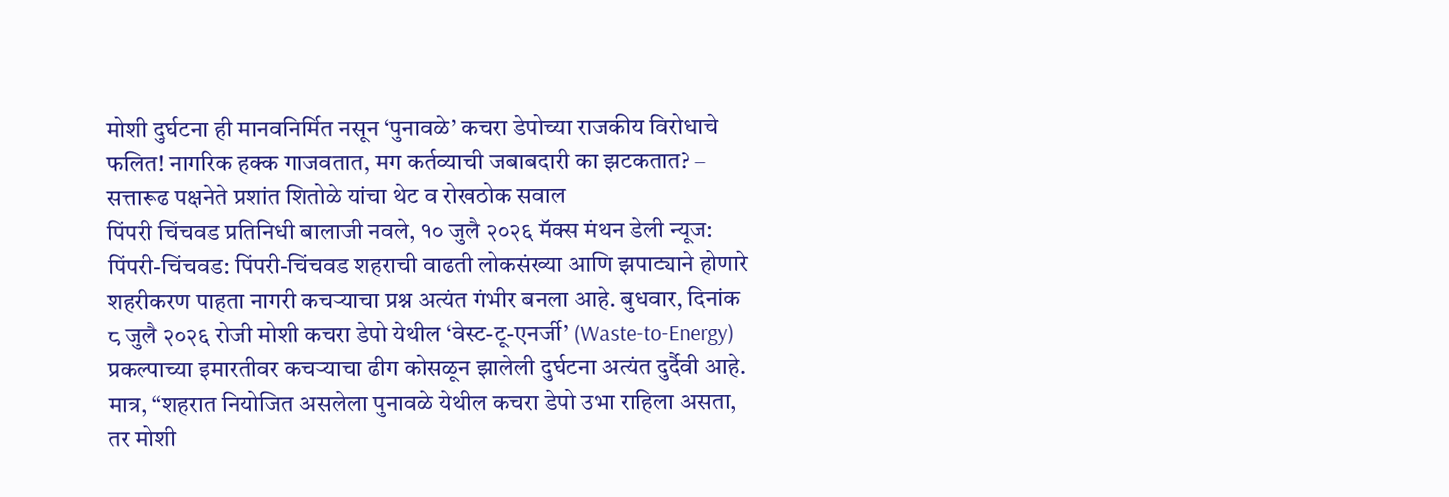मोशी दुर्घटना ही मानवनिर्मित नसून ‘पुनावळे’ कचरा डेपोच्या राजकीय विरोधाचे फलित! नागरिक हक्क गाजवतात, मग कर्तव्याची जबाबदारी का झटकतात? – सत्तारूढ पक्षनेते प्रशांत शितोळे यांचा थेट व रोखठोक सवाल
पिंपरी चिंचवड प्रतिनिधी बालाजी नवले, १० जुलै २०२६ मॅक्स मंथन डेली न्यूज:
पिंपरी-चिंचवड: पिंपरी-चिंचवड शहराची वाढती लोकसंख्या आणि झपाट्याने होणारे शहरीकरण पाहता नागरी कचऱ्याचा प्रश्न अत्यंत गंभीर बनला आहे. बुधवार, दिनांक ८ जुलै २०२६ रोजी मोशी कचरा डेपो येथील ‘वेस्ट-टू-एनर्जी’ (Waste-to-Energy) प्रकल्पाच्या इमारतीवर कचऱ्याचा ढीग कोसळून झालेली दुर्घटना अत्यंत दुर्दैवी आहे. मात्र, “शहरात नियोजित असलेला पुनावळे येथील कचरा डेपो उभा राहिला असता, तर मोशी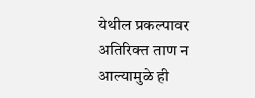येथील प्रकल्पावर अतिरिक्त ताण न आल्यामुळे ही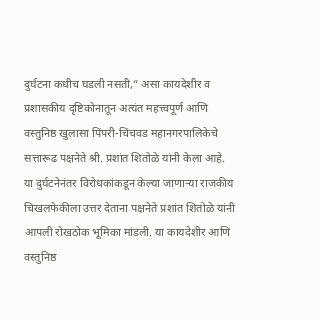दुर्घटना कधीच घडली नसती,” असा कायदेशीर व प्रशासकीय दृष्टिकोनातून अत्यंत महत्त्वपूर्ण आणि वस्तुनिष्ठ खुलासा पिंपरी-चिंचवड महानगरपालिकेचे सत्तारूढ पक्षनेते श्री. प्रशांत शितोळे यांनी केला आहे.
या दुर्घटनेनंतर विरोधकांकडून केल्या जाणाऱ्या राजकीय चिखलफेकीला उत्तर देताना पक्षनेते प्रशांत शितोळे यांनी आपली रोखठोक भूमिका मांडली. या कायदेशीर आणि वस्तुनिष्ठ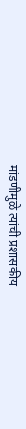मांडणीमुळे त्यांची प्रशासकीय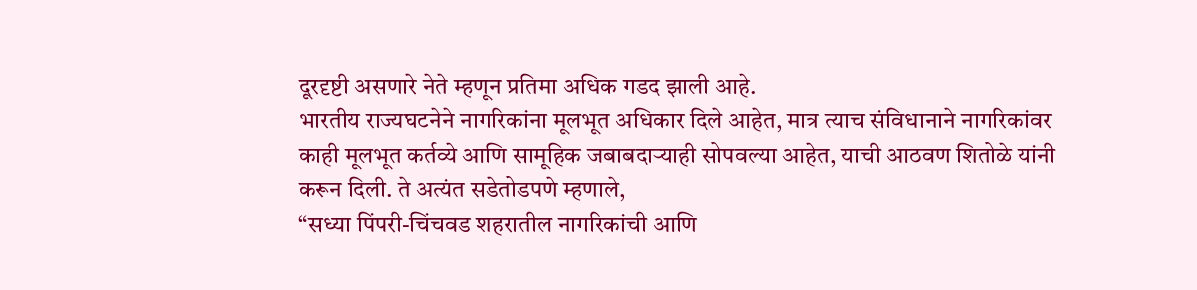दूरदृष्टी असणारे नेते म्हणून प्रतिमा अधिक गडद झाली आहे.
भारतीय राज्यघटनेने नागरिकांना मूलभूत अधिकार दिले आहेत, मात्र त्याच संविधानाने नागरिकांवर काही मूलभूत कर्तव्ये आणि सामूहिक जबाबदाऱ्याही सोपवल्या आहेत, याची आठवण शितोळे यांनी करून दिली. ते अत्यंत सडेतोडपणे म्हणाले,
“सध्या पिंपरी-चिंचवड शहरातील नागरिकांची आणि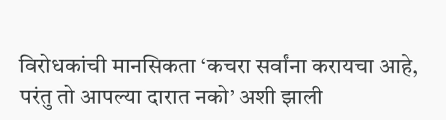विरोधकांची मानसिकता ‘कचरा सर्वांना करायचा आहे, परंतु तो आपल्या दारात नको’ अशी झाली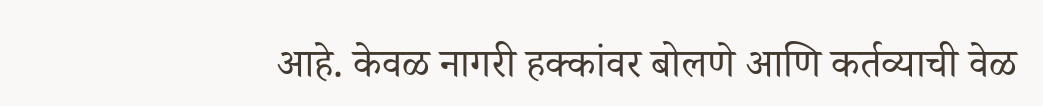आहे. केवळ नागरी हक्कांवर बोलणे आणि कर्तव्याची वेळ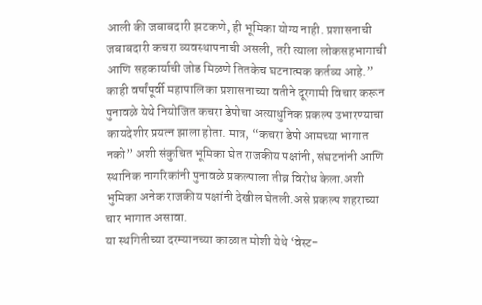आली की जबाबदारी झटकणे, ही भूमिका योग्य नाही. प्रशासनाची जबाबदारी कचरा व्यवस्थापनाची असली, तरी त्याला लोकसहभागाची आणि सहकार्याची जोड मिळणे तितकेच घटनात्मक कर्तव्य आहे.”
काही वर्षांपूर्वी महापालिका प्रशासनाच्या वतीने दूरगामी विचार करून पुनावळे येथे नियोजित कचरा डेपोचा अत्याधुनिक प्रकल्प उभारण्याचा कायदेशीर प्रयत्न झाला होता. मात्र, “कचरा डेपो आमच्या भागात नको” अशी संकुचित भूमिका घेत राजकीय पक्षांनी, संघटनांनी आणि स्थानिक नागरिकांनी पुनावळे प्रकल्पाला तीव्र विरोध केला.अशी भुमिका अनेक राजकीय पक्षांनी देखील घेतली.असे प्रकल्प शहराच्या चार भागात असावा.
या स्थगितीच्या दरम्यानच्या काळात मोशी येथे ‘वेस्ट-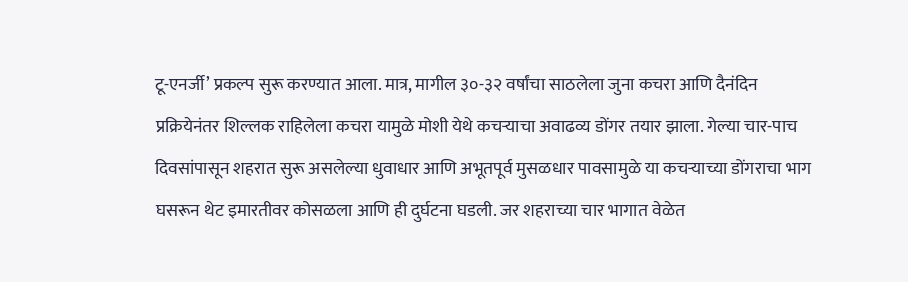टू-एनर्जी’ प्रकल्प सुरू करण्यात आला. मात्र, मागील ३०-३२ वर्षांचा साठलेला जुना कचरा आणि दैनंदिन प्रक्रियेनंतर शिल्लक राहिलेला कचरा यामुळे मोशी येथे कचऱ्याचा अवाढव्य डोंगर तयार झाला. गेल्या चार-पाच दिवसांपासून शहरात सुरू असलेल्या धुवाधार आणि अभूतपूर्व मुसळधार पावसामुळे या कचऱ्याच्या डोंगराचा भाग घसरून थेट इमारतीवर कोसळला आणि ही दुर्घटना घडली. जर शहराच्या चार भागात वेळेत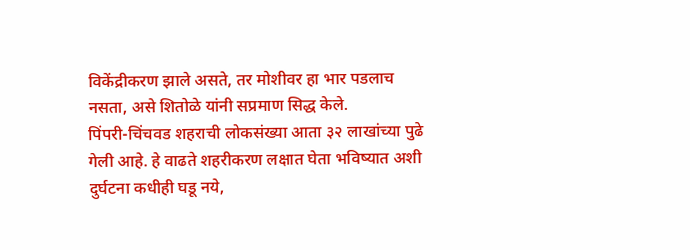विकेंद्रीकरण झाले असते, तर मोशीवर हा भार पडलाच नसता, असे शितोळे यांनी सप्रमाण सिद्ध केले.
पिंपरी-चिंचवड शहराची लोकसंख्या आता ३२ लाखांच्या पुढे गेली आहे. हे वाढते शहरीकरण लक्षात घेता भविष्यात अशी दुर्घटना कधीही घडू नये,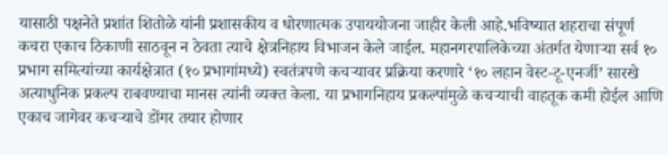यासाठी पक्षनेते प्रशांत शितोळे यांनी प्रशासकीय व धोरणात्मक उपाययोजना जाहीर केली आहे.भविष्यात शहराचा संपूर्ण कचरा एकाच ठिकाणी साठवून न ठेवता त्याचे क्षेत्रनिहाय विभाजन केले जाईल. महानगरपालिकेच्या अंतर्गत येणाऱ्या सर्व १० प्रभाग समित्यांच्या कार्यक्षेत्रात (१० प्रभागांमध्ये) स्वतंत्रपणे कचऱ्यावर प्रक्रिया करणारे ‘१० लहान वेस्ट-टू-एनर्जी’ सारखे अत्याधुनिक प्रकल्प राबवण्याचा मानस त्यांनी व्यक्त केला. या प्रभागनिहाय प्रकल्पांमुळे कचऱ्याची वाहतूक कमी होईल आणि एकाच जागेवर कचऱ्याचे डोंगर तयार होणार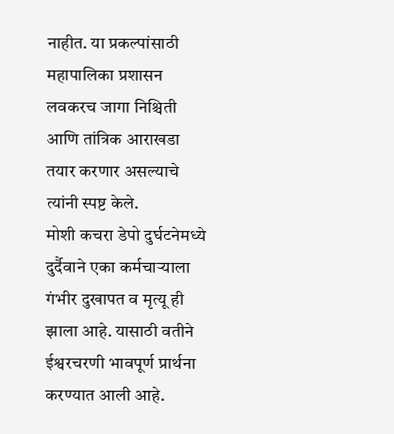नाहीत. या प्रकल्पांसाठी महापालिका प्रशासन लवकरच जागा निश्चिती आणि तांत्रिक आराखडा तयार करणार असल्याचे त्यांनी स्पष्ट केले.
मोशी कचरा डेपो दुर्घटनेमध्ये दुर्दैवाने एका कर्मचाऱ्याला गंभीर दुखापत व मृत्यू ही झाला आहे. यासाठी वतीने ईश्वरचरणी भावपूर्ण प्रार्थना करण्यात आली आहे.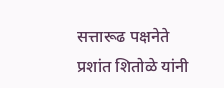सत्तारूढ पक्षनेते प्रशांत शितोळे यांनी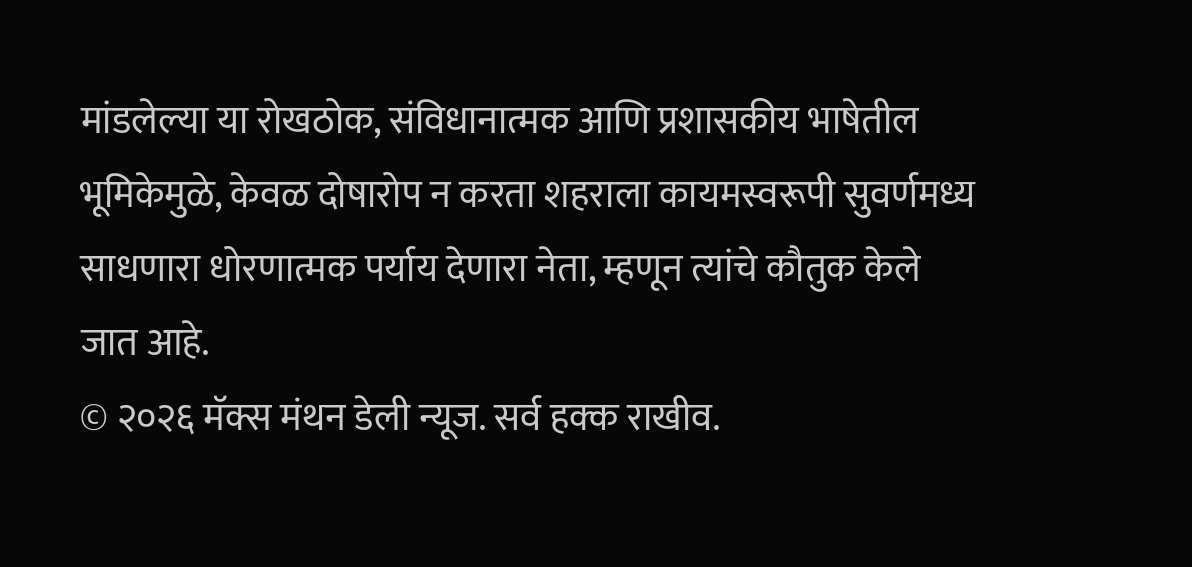मांडलेल्या या रोखठोक, संविधानात्मक आणि प्रशासकीय भाषेतील भूमिकेमुळे, केवळ दोषारोप न करता शहराला कायमस्वरूपी सुवर्णमध्य साधणारा धोरणात्मक पर्याय देणारा नेता, म्हणून त्यांचे कौतुक केले जात आहे.
© २०२६ मॅक्स मंथन डेली न्यूज. सर्व हक्क राखीव.